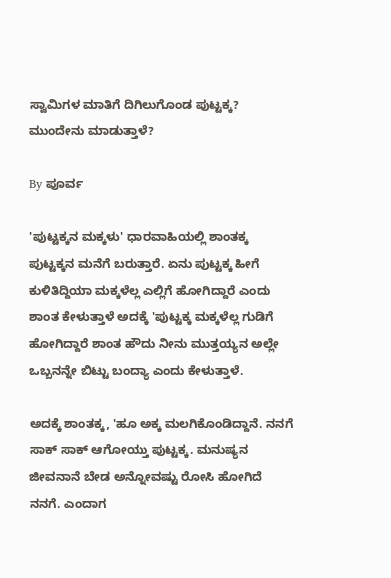ಸ್ವಾಮಿಗಳ ಮಾತಿಗೆ ದಿಗಿಲುಗೊಂಡ ಪುಟ್ಟಕ್ಕ? ಮುಂದೇನು ಮಾಡುತ್ತಾಳೆ?

By ಪೂರ್ವ

'ಪುಟ್ಟಕ್ಕನ ಮಕ್ಕಳು' ಧಾರವಾಹಿಯಲ್ಲಿ ಶಾಂತಕ್ಕ ಪುಟ್ಟಕ್ಕನ ಮನೆಗೆ ಬರುತ್ತಾರೆ. ಏನು ಪುಟ್ಟಕ್ಕ ಹೀಗೆ ಕುಳಿತಿದ್ದಿಯಾ ಮಕ್ಕಳೆಲ್ಲ ಎಲ್ಲಿಗೆ ಹೋಗಿದ್ದಾರೆ ಎಂದು ಶಾಂತ ಕೇಳುತ್ತಾಳೆ ಅದಕ್ಕೆ 'ಪುಟ್ಟಕ್ಕ ಮಕ್ಕಳೆಲ್ಲ ಗುಡಿಗೆ ಹೋಗಿದ್ದಾರೆ ಶಾಂತ ಹೌದು ನೀನು ಮುತ್ತಯ್ಯನ ಅಲ್ಲೇ ಒಬ್ಬನನ್ನೇ ಬಿಟ್ಟು ಬಂದ್ಯಾ ಎಂದು ಕೇಳುತ್ತಾಳೆ.

ಅದಕ್ಕೆ ಶಾಂತಕ್ಕ, 'ಹೂ ಅಕ್ಕ ಮಲಗಿಕೊಂಡಿದ್ದಾನೆ. ನನಗೆ ಸಾಕ್ ಸಾಕ್ ಆಗೋಯ್ತು ಪುಟ್ಟಕ್ಕ. ಮನುಷ್ಯನ ಜೀವನಾನೆ ಬೇಡ ಅನ್ನೋವಷ್ಟು ರೋಸಿ ಹೋಗಿದೆ ನನಗೆ. ಎಂದಾಗ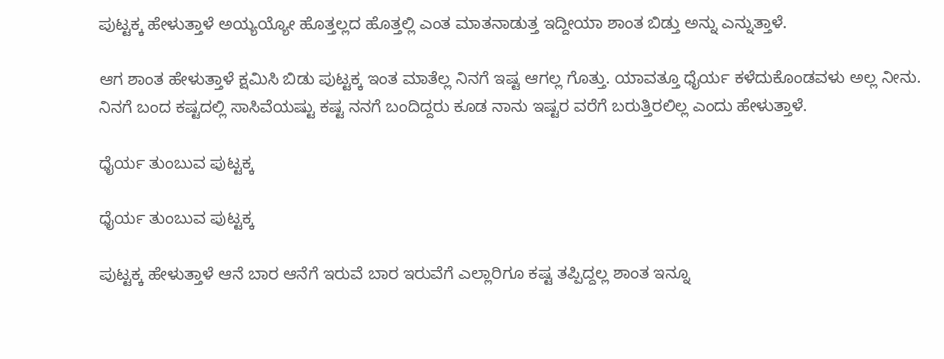ಪುಟ್ಟಕ್ಕ ಹೇಳುತ್ತಾಳೆ ಅಯ್ಯಯ್ಯೋ ಹೊತ್ತಲ್ಲದ ಹೊತ್ತಲ್ಲಿ ಎಂತ ಮಾತನಾಡುತ್ತ ಇದ್ದೀಯಾ ಶಾಂತ ಬಿಡ್ತು ಅನ್ನು ಎನ್ನುತ್ತಾಳೆ.

ಆಗ ಶಾಂತ ಹೇಳುತ್ತಾಳೆ ಕ್ಷಮಿಸಿ ಬಿಡು ಪುಟ್ಟಕ್ಕ ಇಂತ ಮಾತೆಲ್ಲ ನಿನಗೆ ಇಷ್ಟ ಆಗಲ್ಲ ಗೊತ್ತು. ಯಾವತ್ತೂ ಧೈರ್ಯ ಕಳೆದುಕೊಂಡವಳು ಅಲ್ಲ ನೀನು. ನಿನಗೆ ಬಂದ ಕಷ್ಟದಲ್ಲಿ ಸಾಸಿವೆಯಷ್ಟು ಕಷ್ಟ ನನಗೆ ಬಂದಿದ್ದರು ಕೂಡ ನಾನು ಇಷ್ಟರ ವರೆಗೆ ಬರುತ್ತಿರಲಿಲ್ಲ ಎಂದು ಹೇಳುತ್ತಾಳೆ.

ಧೈರ್ಯ ತುಂಬುವ ಪುಟ್ಟಕ್ಕ

ಧೈರ್ಯ ತುಂಬುವ ಪುಟ್ಟಕ್ಕ

ಪುಟ್ಟಕ್ಕ ಹೇಳುತ್ತಾಳೆ ಆನೆ ಬಾರ ಆನೆಗೆ ಇರುವೆ ಬಾರ ಇರುವೆಗೆ ಎಲ್ಲಾರಿಗೂ ಕಷ್ಟ ತಪ್ಪಿದ್ದಲ್ಲ ಶಾಂತ ಇನ್ನೂ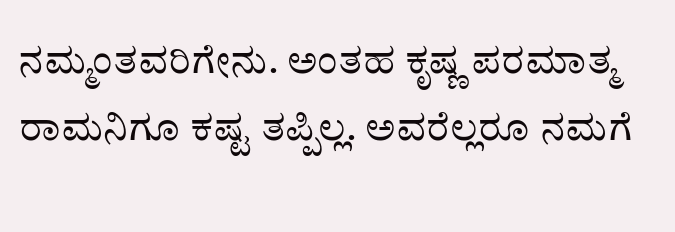ನಮ್ಮಂತವರಿಗೇನು. ಅಂತಹ ಕೃಷ್ಣ ಪರಮಾತ್ಮ ರಾಮನಿಗೂ ಕಷ್ಟ ತಪ್ಪಿಲ್ಲ. ಅವರೆಲ್ಲರೂ ನಮಗೆ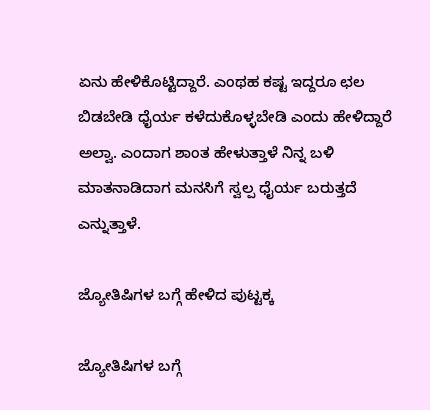ಏನು ಹೇಳಿಕೊಟ್ಟಿದ್ದಾರೆ. ಎಂಥಹ ಕಷ್ಟ ಇದ್ದರೂ ಛಲ ಬಿಡಬೇಡಿ ಧೈರ್ಯ ಕಳೆದುಕೊಳ್ಳಬೇಡಿ ಎಂದು ಹೇಳಿದ್ದಾರೆ ಅಲ್ವಾ. ಎಂದಾಗ ಶಾಂತ ಹೇಳುತ್ತಾಳೆ ನಿನ್ನ ಬಳಿ ಮಾತನಾಡಿದಾಗ ಮನಸಿಗೆ ಸ್ವಲ್ಪ ಧೈರ್ಯ ಬರುತ್ತದೆ ಎನ್ನುತ್ತಾಳೆ.

ಜ್ಯೋತಿಷಿಗಳ ಬಗ್ಗೆ ಹೇಳಿದ ಪುಟ್ಟಕ್ಕ

ಜ್ಯೋತಿಷಿಗಳ ಬಗ್ಗೆ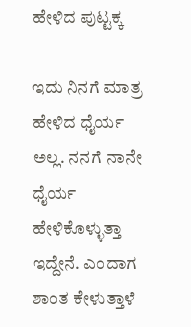ಹೇಳಿದ ಪುಟ್ಟಕ್ಕ

ಇದು ನಿನಗೆ ಮಾತ್ರ ಹೇಳಿದ ಧೈರ್ಯ ಅಲ್ಲ. ನನಗೆ ನಾನೇ ಧೈರ್ಯ ಹೇಳಿಕೊಳ್ಳುತ್ತಾ ಇದ್ದೇನೆ. ಎಂದಾಗ ಶಾಂತ ಕೇಳುತ್ತಾಳೆ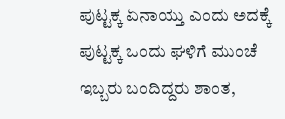ಪುಟ್ಟಕ್ಕ ಏನಾಯ್ತು ಎಂದು ಅದಕ್ಕೆ ಪುಟ್ಟಕ್ಕ ಒಂದು ಘಳಿಗೆ ಮುಂಚೆ ಇಬ್ಬರು ಬಂದಿದ್ದರು ಶಾಂತ,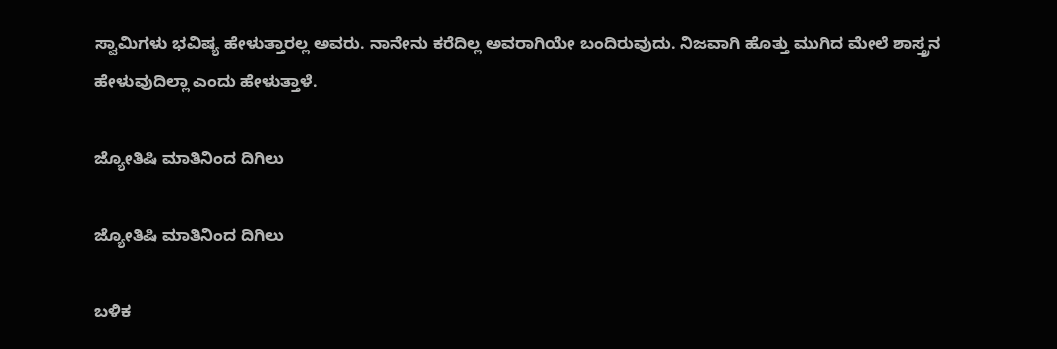ಸ್ವಾಮಿಗಳು ಭವಿಷ್ಯ ಹೇಳುತ್ತಾರಲ್ಲ ಅವರು. ನಾನೇನು ಕರೆದಿಲ್ಲ ಅವರಾಗಿಯೇ ಬಂದಿರುವುದು. ನಿಜವಾಗಿ ಹೊತ್ತು ಮುಗಿದ ಮೇಲೆ ಶಾಸ್ತ್ರನ ಹೇಳುವುದಿಲ್ಲಾ ಎಂದು ಹೇಳುತ್ತಾಳೆ.

ಜ್ಯೋತಿಷಿ ಮಾತಿನಿಂದ ದಿಗಿಲು

ಜ್ಯೋತಿಷಿ ಮಾತಿನಿಂದ ದಿಗಿಲು

ಬಳಿಕ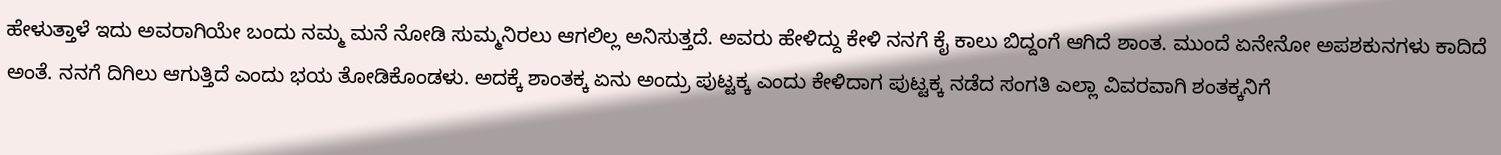ಹೇಳುತ್ತಾಳೆ ಇದು ಅವರಾಗಿಯೇ ಬಂದು ನಮ್ಮ ಮನೆ ನೋಡಿ ಸುಮ್ಮನಿರಲು ಆಗಲಿಲ್ಲ ಅನಿಸುತ್ತದೆ. ಅವರು ಹೇಳಿದ್ದು ಕೇಳಿ ನನಗೆ ಕೈ ಕಾಲು ಬಿದ್ದಂಗೆ ಆಗಿದೆ ಶಾಂತ. ಮುಂದೆ ಏನೇನೋ ಅಪಶಕುನಗಳು ಕಾದಿದೆ ಅಂತೆ. ನನಗೆ ದಿಗಿಲು ಆಗುತ್ತಿದೆ ಎಂದು ಭಯ ತೋಡಿಕೊಂಡಳು. ಅದಕ್ಕೆ ಶಾಂತಕ್ಕ ಏನು ಅಂದ್ರು ಪುಟ್ಟಕ್ಕ ಎಂದು ಕೇಳಿದಾಗ ಪುಟ್ಟಕ್ಕ ನಡೆದ ಸಂಗತಿ ಎಲ್ಲಾ ವಿವರವಾಗಿ ಶಂತಕ್ಕನಿಗೆ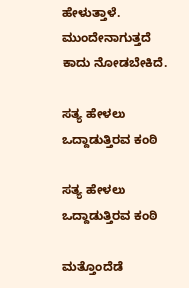ಹೇಳುತ್ತಾಳೆ. ಮುಂದೇನಾಗುತ್ತದೆ ಕಾದು ನೋಡಬೇಕಿದೆ.

ಸತ್ಯ ಹೇಳಲು ಒದ್ದಾಡುತ್ತಿರವ ಕಂಠಿ

ಸತ್ಯ ಹೇಳಲು ಒದ್ದಾಡುತ್ತಿರವ ಕಂಠಿ

ಮತ್ತೊಂದೆಡೆ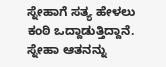ಸ್ನೇಹಾಗೆ ಸತ್ಯ ಹೇಳಲು ಕಂಠಿ ಒದ್ದಾಡುತ್ತಿದ್ದಾನೆ. ಸ್ನೇಹಾ ಆತನನ್ನು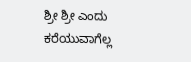ಶ್ರೀ ಶ್ರೀ ಎಂದು ಕರೆಯುವಾಗೆಲ್ಲ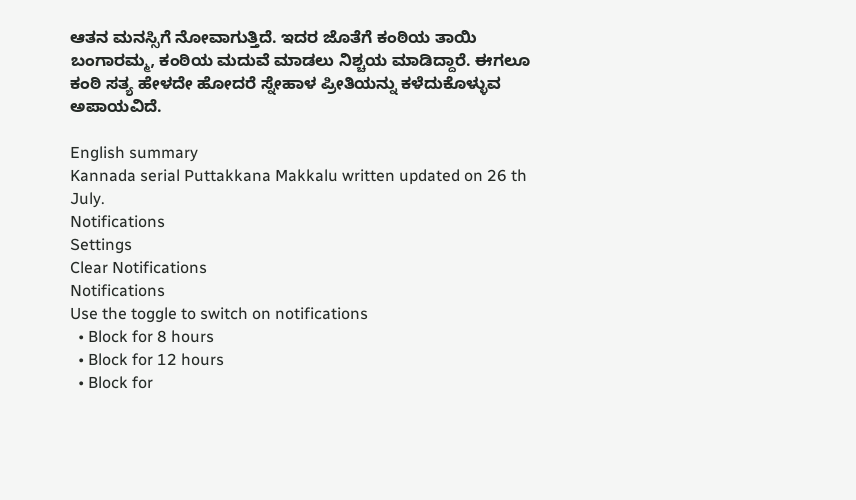ಆತನ ಮನಸ್ಸಿಗೆ ನೋವಾಗುತ್ತಿದೆ. ಇದರ ಜೊತೆಗೆ ಕಂಠಿಯ ತಾಯಿ ಬಂಗಾರಮ್ಮ, ಕಂಠಿಯ ಮದುವೆ ಮಾಡಲು ನಿಶ್ಚಯ ಮಾಡಿದ್ದಾರೆ. ಈಗಲೂ ಕಂಠಿ ಸತ್ಯ ಹೇಳದೇ ಹೋದರೆ ಸ್ನೇಹಾಳ ಪ್ರೀತಿಯನ್ನು ಕಳೆದುಕೊಳ್ಳುವ ಅಪಾಯವಿದೆ.

English summary
Kannada serial Puttakkana Makkalu written updated on 26 th July.
Notifications
Settings
Clear Notifications
Notifications
Use the toggle to switch on notifications
  • Block for 8 hours
  • Block for 12 hours
  • Block for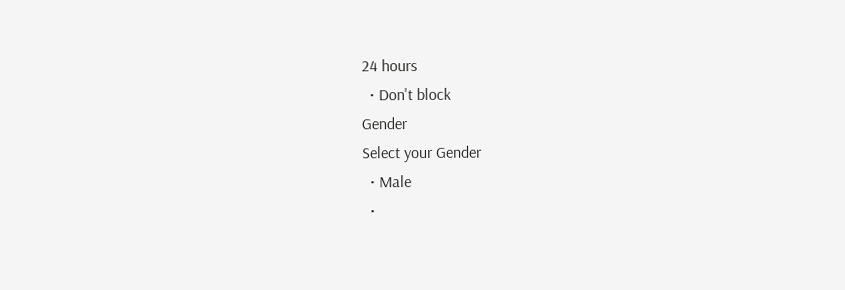24 hours
  • Don't block
Gender
Select your Gender
  • Male
  •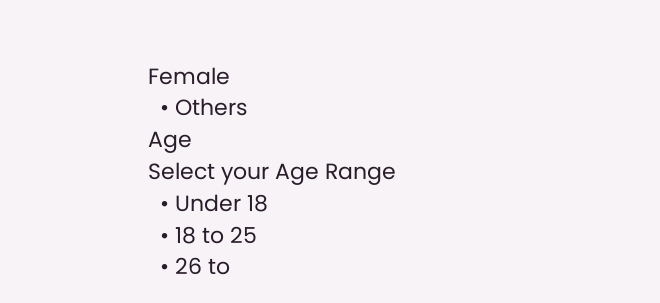Female
  • Others
Age
Select your Age Range
  • Under 18
  • 18 to 25
  • 26 to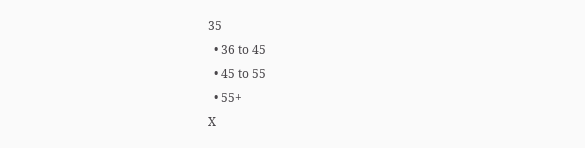35
  • 36 to 45
  • 45 to 55
  • 55+
X